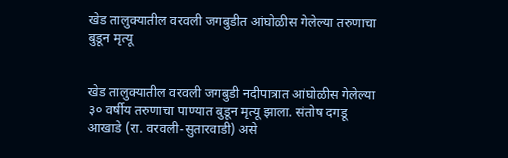खेड तालुक्यातील वरवली जगबुडीत आंघोळीस गेलेल्या तरुणाचा बुडून मृत्यू


खेड तालुक्यातील वरवली जगबुडी नदीपात्रात आंघोळीस गेलेल्या ३० वर्षीय तरुणाचा पाण्यात बुडून मृत्यू झाला. संतोष दगडू आखाडे (रा. वरवली-सुतारवाडी) असे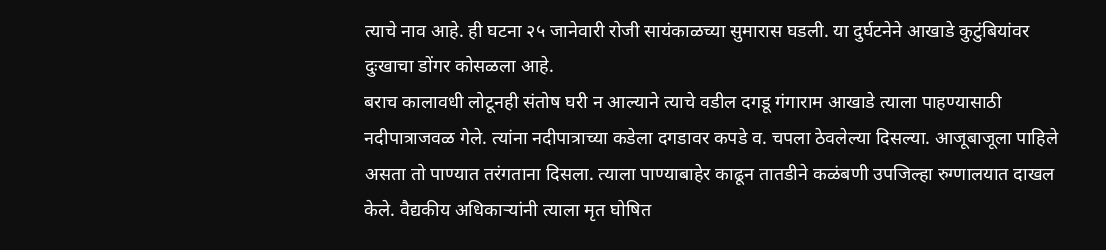त्याचे नाव आहे. ही घटना २५ जानेवारी रोजी सायंकाळच्या सुमारास घडली. या दुर्घटनेने आखाडे कुटुंबियांवर दुःखाचा डोंगर कोसळला आहे.
बराच कालावधी लोटूनही संतोष घरी न आल्याने त्याचे वडील दगडू गंगाराम आखाडे त्याला पाहण्यासाठी नदीपात्राजवळ गेले. त्यांना नदीपात्राच्या कडेला दगडावर कपडे व. चपला ठेवलेल्या दिसल्या. आजूबाजूला पाहिले असता तो पाण्यात तरंगताना दिसला. त्याला पाण्याबाहेर काढून तातडीने कळंबणी उपजिल्हा रुग्णालयात दाखल केले. वैद्यकीय अधिकार्‍यांनी त्याला मृत घोषित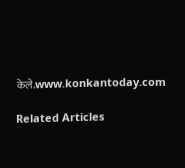केले.www.konkantoday.com

Related Articles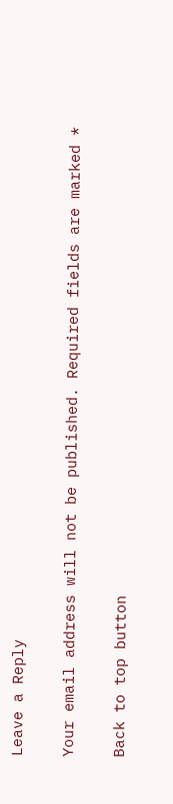Leave a Reply

Your email address will not be published. Required fields are marked *

Back to top button